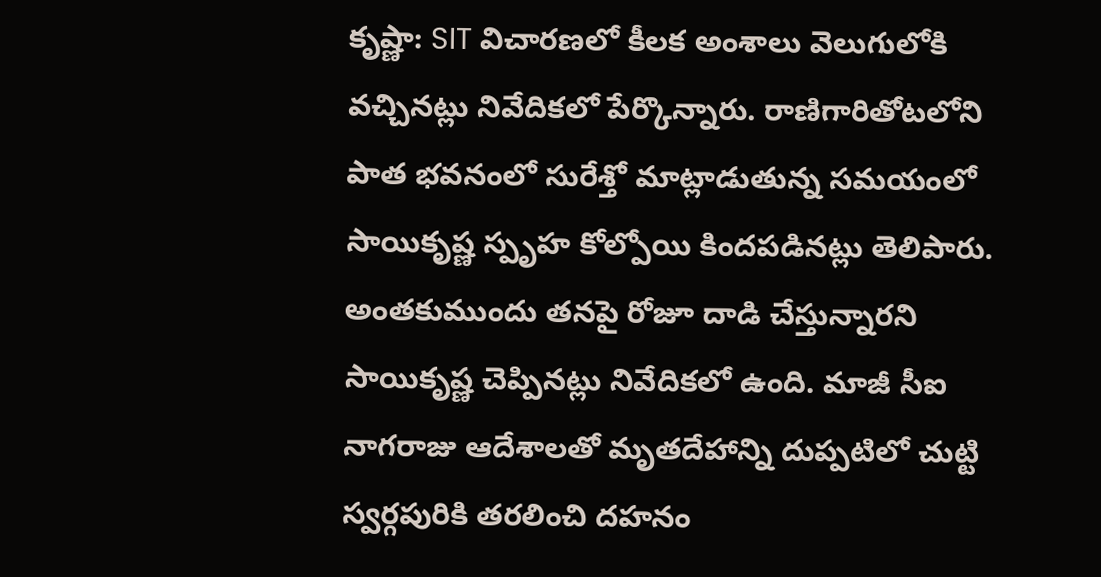కృష్ణా: SIT విచారణలో కీలక అంశాలు వెలుగులోకి వచ్చినట్లు నివేదికలో పేర్కొన్నారు. రాణిగారితోటలోని పాత భవనంలో సురేశ్తో మాట్లాడుతున్న సమయంలో సాయికృష్ణ స్పృహ కోల్పోయి కిందపడినట్లు తెలిపారు. అంతకుముందు తనపై రోజూ దాడి చేస్తున్నారని సాయికృష్ణ చెప్పినట్లు నివేదికలో ఉంది. మాజీ సీఐ నాగరాజు ఆదేశాలతో మృతదేహాన్ని దుప్పటిలో చుట్టి స్వర్గపురికి తరలించి దహనం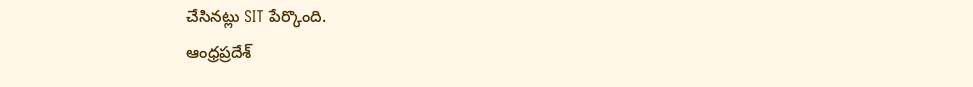చేసినట్లు SIT పేర్కొంది.
ఆంధ్రప్రదేశ్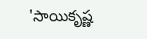'సాయికృష్ణ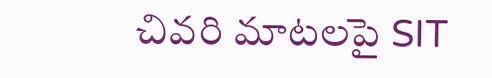చివరి మాటలపై SIT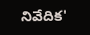నివేదిక'